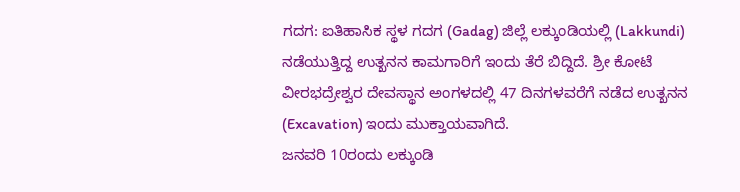ಗದಗ: ಐತಿಹಾಸಿಕ ಸ್ಥಳ ಗದಗ (Gadag) ಜಿಲ್ಲೆ ಲಕ್ಕುಂಡಿಯಲ್ಲಿ (Lakkundi) ನಡೆಯುತ್ತಿದ್ದ ಉತ್ಖನನ ಕಾಮಗಾರಿಗೆ ಇಂದು ತೆರೆ ಬಿದ್ದಿದೆ. ಶ್ರೀ ಕೋಟೆ ವೀರಭದ್ರೇಶ್ವರ ದೇವಸ್ಥಾನ ಅಂಗಳದಲ್ಲಿ 47 ದಿನಗಳವರೆಗೆ ನಡೆದ ಉತ್ಖನನ (Excavation) ಇಂದು ಮುಕ್ತಾಯವಾಗಿದೆ.
ಜನವರಿ 10ರಂದು ಲಕ್ಕುಂಡಿ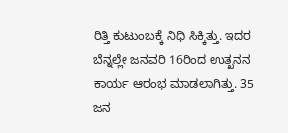ರಿತ್ತಿ ಕುಟುಂಬಕ್ಕೆ ನಿಧಿ ಸಿಕ್ಕಿತ್ತು. ಇದರ ಬೆನ್ನಲ್ಲೇ ಜನವರಿ 16ರಿಂದ ಉತ್ಖನನ ಕಾರ್ಯ ಆರಂಭ ಮಾಡಲಾಗಿತ್ತು. 35 ಜನ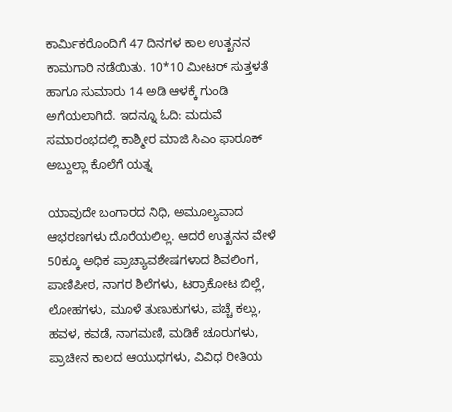ಕಾರ್ಮಿಕರೊಂದಿಗೆ 47 ದಿನಗಳ ಕಾಲ ಉತ್ಖನನ ಕಾಮಗಾರಿ ನಡೆಯಿತು. 10*10 ಮೀಟರ್ ಸುತ್ತಳತೆ ಹಾಗೂ ಸುಮಾರು 14 ಅಡಿ ಆಳಕ್ಕೆ ಗುಂಡಿ ಅಗೆಯಲಾಗಿದೆ. ಇದನ್ನೂ ಓದಿ: ಮದುವೆ ಸಮಾರಂಭದಲ್ಲಿ ಕಾಶ್ಮೀರ ಮಾಜಿ ಸಿಎಂ ಫಾರೂಕ್ ಅಬ್ದುಲ್ಲಾ ಕೊಲೆಗೆ ಯತ್ನ

ಯಾವುದೇ ಬಂಗಾರದ ನಿಧಿ, ಅಮೂಲ್ಯವಾದ ಆಭರಣಗಳು ದೊರೆಯಲಿಲ್ಲ. ಆದರೆ ಉತ್ಖನನ ವೇಳೆ 50ಕ್ಕೂ ಅಧಿಕ ಪ್ರಾಚ್ಯಾವಶೇಷಗಳಾದ ಶಿವಲಿಂಗ, ಪಾಣಿಪೀಠ, ನಾಗರ ಶಿಲೆಗಳು, ಟರ್ರಾಕೋಟ ಬಿಲ್ಲೆ, ಲೋಹಗಳು, ಮೂಳೆ ತುಣುಕುಗಳು, ಪಚ್ಚೆ ಕಲ್ಲು, ಹವಳ, ಕವಡೆ, ನಾಗಮಣಿ, ಮಡಿಕೆ ಚೂರುಗಳು, ಪ್ರಾಚೀನ ಕಾಲದ ಆಯುಧಗಳು, ವಿವಿಧ ರೀತಿಯ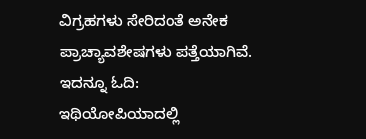ವಿಗ್ರಹಗಳು ಸೇರಿದಂತೆ ಅನೇಕ ಪ್ರಾಚ್ಯಾವಶೇಷಗಳು ಪತ್ತೆಯಾಗಿವೆ. ಇದನ್ನೂ ಓದಿ: ಇಥಿಯೋಪಿಯಾದಲ್ಲಿ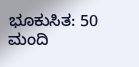ಭೂಕುಸಿತ: 50 ಮಂದಿ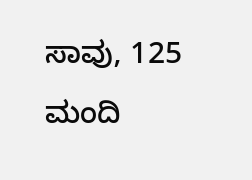ಸಾವು, 125 ಮಂದಿ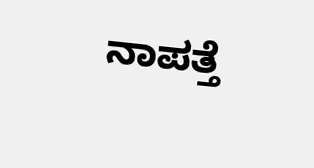ನಾಪತ್ತೆ